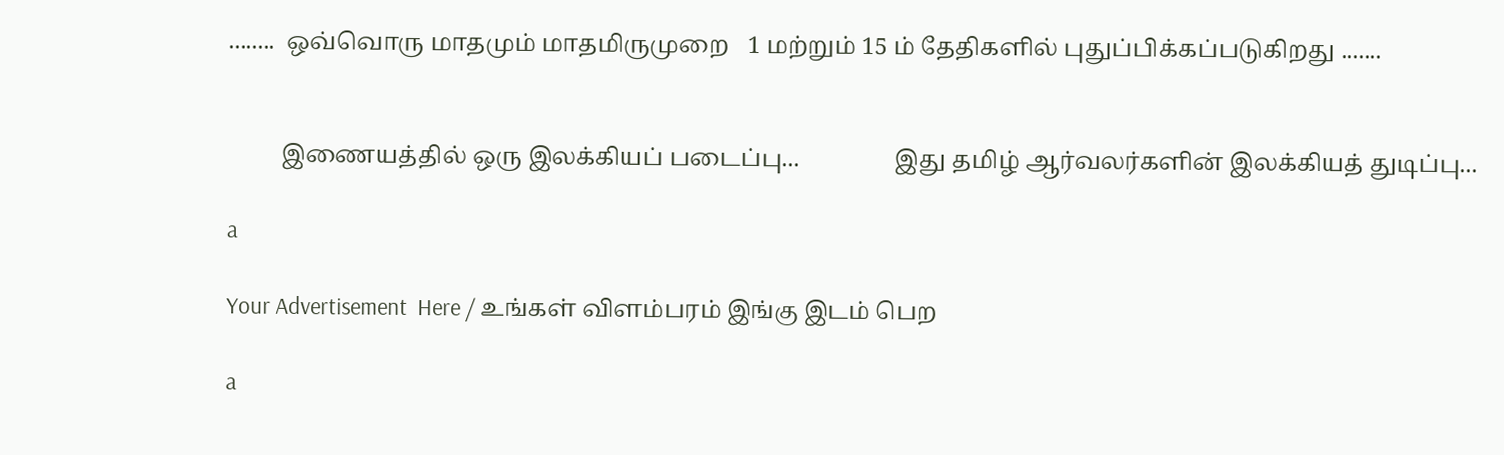........  ஒவ்வொரு மாதமும் மாதமிருமுறை   1 மற்றும் 15 ம் தேதிகளில் புதுப்பிக்கப்படுகிறது .......


         இணையத்தில் ஒரு இலக்கியப் படைப்பு...                இது தமிழ் ஆர்வலர்களின் இலக்கியத் துடிப்பு...

a

Your Advertisement  Here / உங்கள் விளம்பரம் இங்கு இடம் பெற

a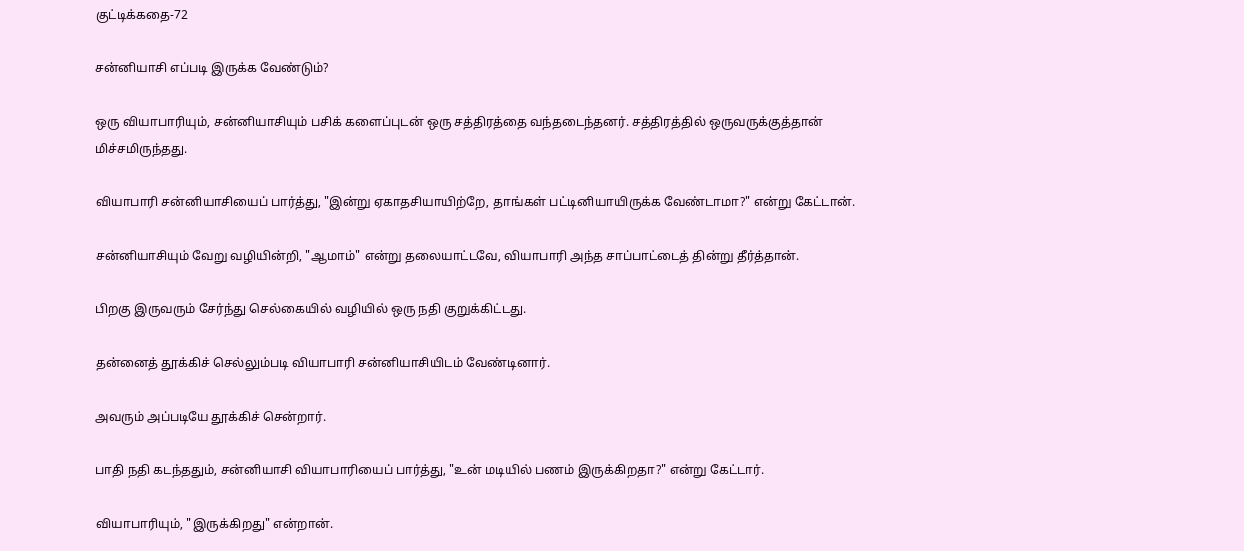குட்டிக்கதை-72

சன்னியாசி எப்படி இருக்க வேண்டும்?

ஒரு வியாபாரியும், சன்னியாசியும் பசிக் களைப்புடன் ஒரு சத்திரத்தை வந்தடைந்தனர். சத்திரத்தில் ஒருவருக்குத்தான் மிச்சமிருந்தது.

வியாபாரி சன்னியாசியைப் பார்த்து, "இன்று ஏகாதசியாயிற்றே, தாங்கள் பட்டினியாயிருக்க வேண்டாமா?" என்று கேட்டான்.

சன்னியாசியும் வேறு வழியின்றி, "ஆமாம்" என்று தலையாட்டவே, வியாபாரி அந்த சாப்பாட்டைத் தின்று தீர்த்தான்.

பிறகு இருவரும் சேர்ந்து செல்கையில் வழியில் ஒரு நதி குறுக்கிட்டது.

தன்னைத் தூக்கிச் செல்லும்படி வியாபாரி சன்னியாசியிடம் வேண்டினார்.

அவரும் அப்படியே தூக்கிச் சென்றார்.

பாதி நதி கடந்ததும், சன்னியாசி வியாபாரியைப் பார்த்து, "உன் மடியில் பணம் இருக்கிறதா?" என்று கேட்டார்.

வியாபாரியும், "இருக்கிறது" என்றான்.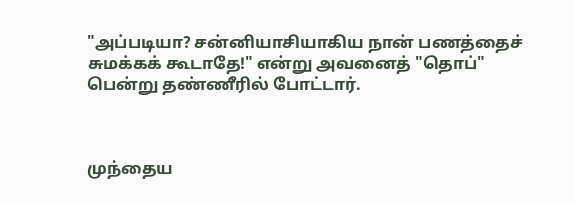"அப்படியா? சன்னியாசியாகிய நான் பணத்தைச் சுமக்கக் கூடாதே!" என்று அவனைத் "தொப்" பென்று தண்ணீரில் போட்டார்.



முந்தைய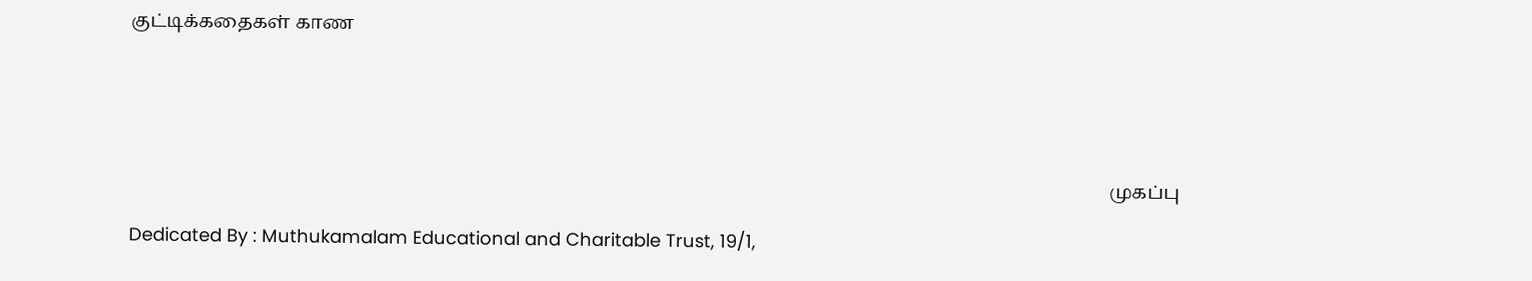குட்டிக்கதைகள் காண





                                                                                                                                                                                                                 முகப்பு

Dedicated By : Muthukamalam Educational and Charitable Trust, 19/1,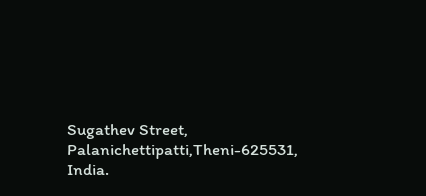Sugathev Street, Palanichettipatti,Theni-625531, India.